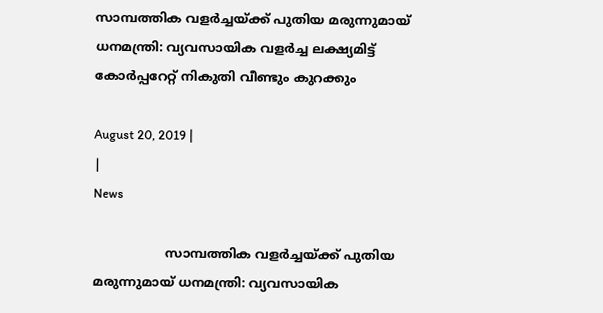സാമ്പത്തിക വളര്‍ച്ചയ്ക്ക് പുതിയ മരുന്നുമായ് ധനമന്ത്രി: വ്യവസായിക വളര്‍ച്ച ലക്ഷ്യമിട്ട് കോര്‍പ്പറേറ്റ് നികുതി വീണ്ടും കുറക്കും

August 20, 2019 |
|
News

                  സാമ്പത്തിക വളര്‍ച്ചയ്ക്ക് പുതിയ മരുന്നുമായ് ധനമന്ത്രി: വ്യവസായിക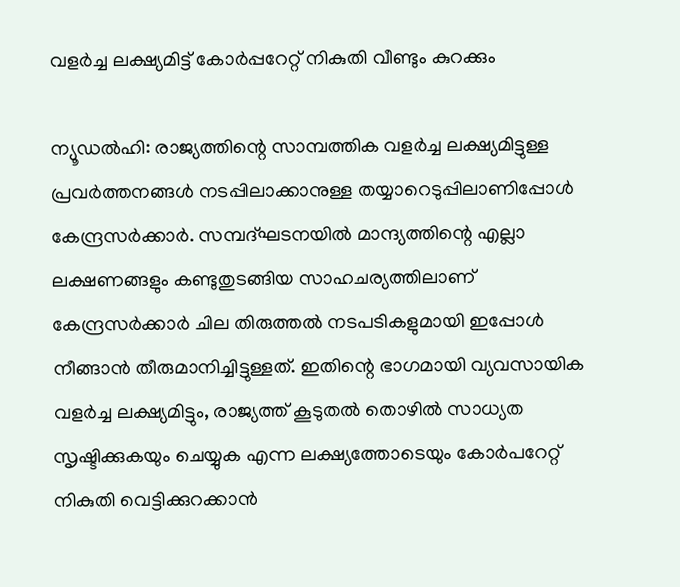വളര്‍ച്ച ലക്ഷ്യമിട്ട് കോര്‍പ്പറേറ്റ് നികുതി വീണ്ടും കുറക്കും

ന്യൂഡല്‍ഹി: രാജ്യത്തിന്റെ സാമ്പത്തിക വളര്‍ച്ച ലക്ഷ്യമിട്ടുള്ള പ്രവര്‍ത്തനങ്ങള്‍ നടപ്പിലാക്കാനുള്ള തയ്യാറെടുപ്പിലാണിപ്പോള്‍ കേന്ദ്രസര്‍ക്കാര്‍. സമ്പദ്ഘടനയില്‍ മാന്ദ്യത്തിന്റെ എല്ലാ ലക്ഷണങ്ങളും കണ്ടുതുടങ്ങിയ സാഹചര്യത്തിലാണ് കേന്ദ്രസര്‍ക്കാര്‍ ചില തിരുത്തല്‍ നടപടികളുമായി ഇപ്പോള്‍ നീങ്ങാന്‍ തീരുമാനിച്ചിട്ടുള്ളത്. ഇതിന്റെ ഭാഗമായി വ്യവസായിക വളര്‍ച്ച ലക്ഷ്യമിട്ടും, രാജ്യത്ത് കൂടുതല്‍ തൊഴില്‍ സാധ്യത സൃഷ്ടിക്കുകയും ചെയ്യുക എന്ന ലക്ഷ്യത്തോടെയും കോര്‍പറേറ്റ് നികുതി വെട്ടിക്കുറക്കാന്‍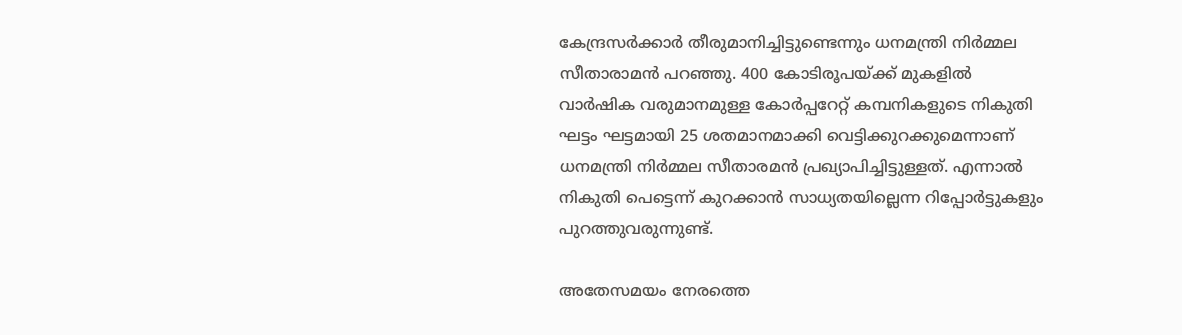കേന്ദ്രസര്‍ക്കാര്‍ തീരുമാനിച്ചിട്ടുണ്ടെന്നും ധനമന്ത്രി നിര്‍മ്മല സീതാരാമന്‍ പറഞ്ഞു. 400 കോടിരൂപയ്ക്ക് മുകളില്‍ വാര്‍ഷിക വരുമാനമുള്ള കോര്‍പ്പറേറ്റ് കമ്പനികളുടെ നികുതി ഘട്ടം ഘട്ടമായി 25 ശതമാനമാക്കി വെട്ടിക്കുറക്കുമെന്നാണ് ധനമന്ത്രി നിര്‍മ്മല സീതാരമന്‍ പ്രഖ്യാപിച്ചിട്ടുള്ളത്. എന്നാല്‍ നികുതി പെട്ടെന്ന് കുറക്കാന്‍ സാധ്യതയില്ലെന്ന റിപ്പോര്‍ട്ടുകളും പുറത്തുവരുന്നുണ്ട്.

അതേസമയം നേരത്തെ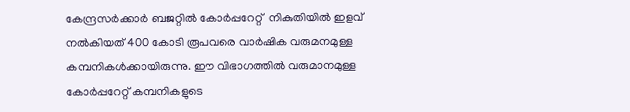കേന്ദ്രസര്‍ക്കാര്‍ ബജറ്റില്‍ കോര്‍പ്പറേറ്റ്  നികുതിയില്‍ ഇളവ് നല്‍കിയത് 400 കോടി രൂപവരെ വാര്‍ഷിക വരുമനമുള്ള കമ്പനികള്‍ക്കായിരുന്നു. ഈ വിഭാഗത്തില്‍ വരുമാനമുള്ള കോര്‍പ്പറേറ്റ് കമ്പനികളുടെ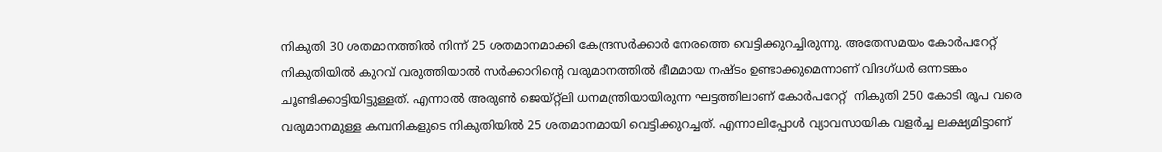നികുതി 30 ശതമാനത്തില്‍ നിന്ന് 25 ശതമാനമാക്കി കേന്ദ്രസര്‍ക്കാര്‍ നേരത്തെ വെട്ടിക്കുറച്ചിരുന്നു. അതേസമയം കോര്‍പറേറ്റ് നികുതിയില്‍ കുറവ് വരുത്തിയാല്‍ സര്‍ക്കാറിന്റെ വരുമാനത്തില്‍ ഭീമമായ നഷ്ടം ഉണ്ടാക്കുമെന്നാണ് വിദഗ്ധര്‍ ഒന്നടങ്കം ചൂണ്ടിക്കാട്ടിയിട്ടുള്ളത്. എന്നാല്‍ അരുണ്‍ ജെയ്റ്റ്‌ലി ധനമന്ത്രിയായിരുന്ന ഘട്ടത്തിലാണ് കോര്‍പറേറ്റ്  നികുതി 250 കോടി രൂപ വരെ വരുമാനമുള്ള കമ്പനികളുടെ നികുതിയില്‍ 25 ശതമാനമായി വെട്ടിക്കുറച്ചത്. എന്നാലിപ്പോള്‍ വ്യാവസായിക വളര്‍ച്ച ലക്ഷ്യമിട്ടാണ്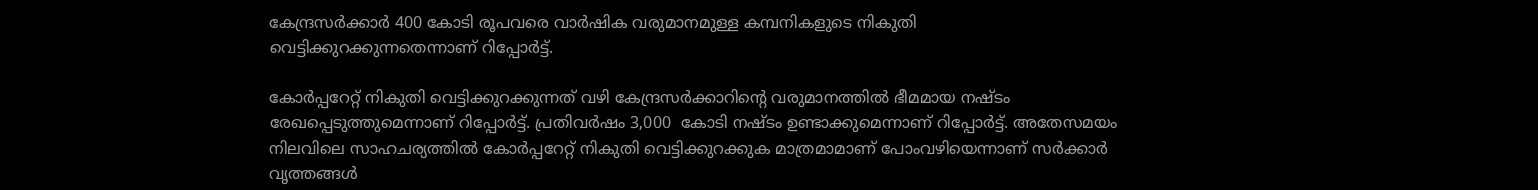കേന്ദ്രസര്‍ക്കാര്‍ 400 കോടി രൂപവരെ വാര്‍ഷിക വരുമാനമുള്ള കമ്പനികളുടെ നികുതി വെട്ടിക്കുറക്കുന്നതെന്നാണ് റിപ്പോര്‍ട്ട്.

കോര്‍പ്പറേറ്റ് നികുതി വെട്ടിക്കുറക്കുന്നത് വഴി കേന്ദ്രസര്‍ക്കാറിന്റെ വരുമാനത്തില്‍ ഭീമമായ നഷ്ടം രേഖപ്പെടുത്തുമെന്നാണ് റിപ്പോര്‍ട്ട്. പ്രതിവര്‍ഷം 3,000  കോടി നഷ്ടം ഉണ്ടാക്കുമെന്നാണ് റിപ്പോര്‍ട്ട്. അതേസമയം നിലവിലെ സാഹചര്യത്തില്‍ കോര്‍പ്പറേറ്റ് നികുതി വെട്ടിക്കുറക്കുക മാത്രമാമാണ് പോംവഴിയെന്നാണ് സര്‍ക്കാര്‍ വൃത്തങ്ങള്‍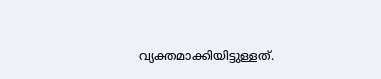വ്യക്തമാക്കിയിട്ടുള്ളത്.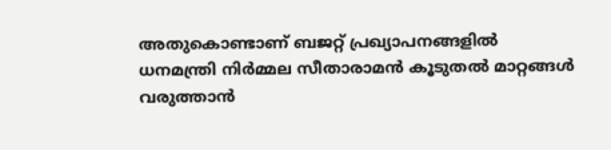അതുകൊണ്ടാണ് ബജറ്റ് പ്രഖ്യാപനങ്ങളില്‍ ധനമന്ത്രി നിര്‍മ്മല സീതാരാമന്‍ കൂടുതല്‍ മാറ്റങ്ങള്‍ വരുത്താന്‍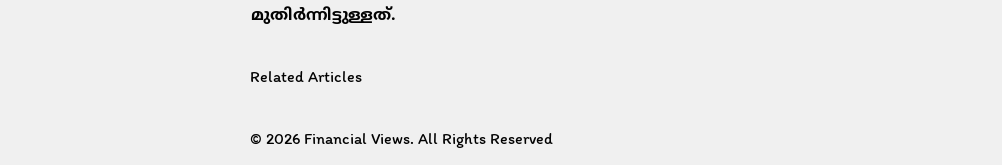മുതിര്‍ന്നിട്ടുള്ളത്.

Related Articles

© 2026 Financial Views. All Rights Reserved